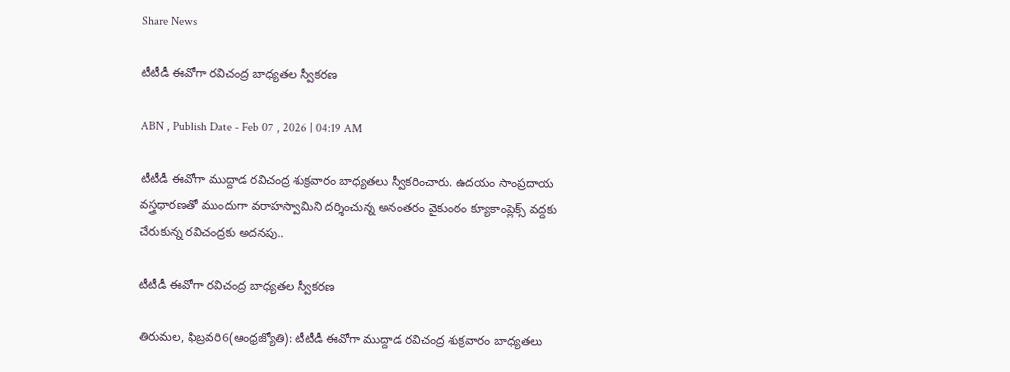Share News

టీటీడీ ఈవోగా రవిచంద్ర బాధ్యతల స్వీకరణ

ABN , Publish Date - Feb 07 , 2026 | 04:19 AM

టీటీడీ ఈవోగా ముద్దాడ రవిచంద్ర శుక్రవారం బాధ్యతలు స్వీకరించారు. ఉదయం సాంప్రదాయ వస్త్రధారణతో ముందుగా వరాహస్వామిని దర్శించున్న అనంతరం వైకుంఠం క్యూకాంప్లెక్స్‌ వద్దకు చేరుకున్న రవిచంద్రకు అదనపు..

టీటీడీ ఈవోగా రవిచంద్ర బాధ్యతల స్వీకరణ

తిరుమల, ఫిబ్రవరి6(ఆంధ్రజ్యోతి): టీటీడీ ఈవోగా ముద్దాడ రవిచంద్ర శుక్రవారం బాధ్యతలు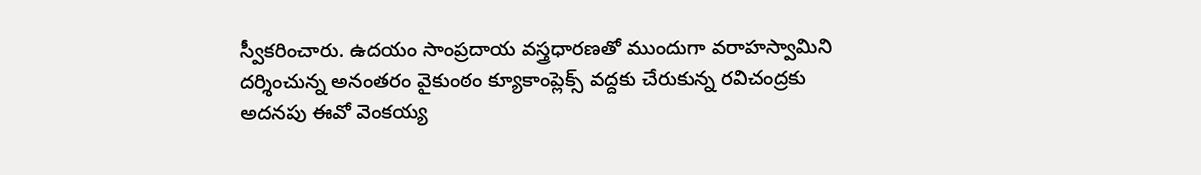స్వీకరించారు. ఉదయం సాంప్రదాయ వస్త్రధారణతో ముందుగా వరాహస్వామిని దర్శించున్న అనంతరం వైకుంఠం క్యూకాంప్లెక్స్‌ వద్దకు చేరుకున్న రవిచంద్రకు అదనపు ఈవో వెంకయ్య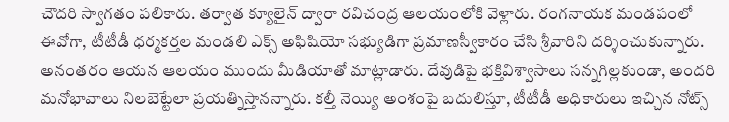చౌదరి స్వాగతం పలికారు. తర్వాత క్యూలైన్‌ ద్వారా రవిచంద్ర ఆలయంలోకి వెళ్లారు. రంగనాయక మండపంలో ఈవోగా, టీటీడీ ధర్మకర్తల మండలి ఎక్స్‌ అఫిషియో సభ్యుడిగా ప్రమాణస్వీకారం చేసి శ్రీవారిని దర్శించుకున్నారు. అనంతరం ఆయన ఆలయం ముందు మీడియాతో మాట్లాడారు. దేవుడిపై భక్తివిశ్వాసాలు సన్నగిల్లకుండా, అందరి మనోభావాలు నిలబెట్టేలా ప్రయత్నిస్తానన్నారు. కల్తీ నెయ్యి అంశంపై బదులిస్తూ, టీటీడీ అధికారులు ఇచ్చిన నోట్స్‌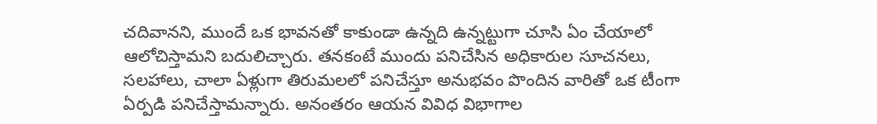చదివానని, ముందే ఒక భావనతో కాకుండా ఉన్నది ఉన్నట్టుగా చూసి ఏం చేయాలో ఆలోచిస్తామని బదులిచ్చారు. తనకంటే ముందు పనిచేసిన అధికారుల సూచనలు, సలహాలు, చాలా ఏళ్లుగా తిరుమలలో పనిచేస్తూ అనుభవం పొందిన వారితో ఒక టీంగా ఏర్పడి పనిచేస్తామన్నారు. అనంతరం ఆయన వివిధ విభాగాల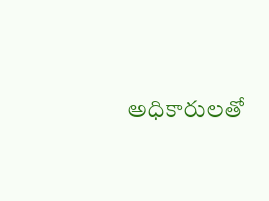అధికారులతో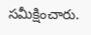సమీక్షించారు.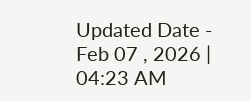Updated Date - Feb 07 , 2026 | 04:23 AM